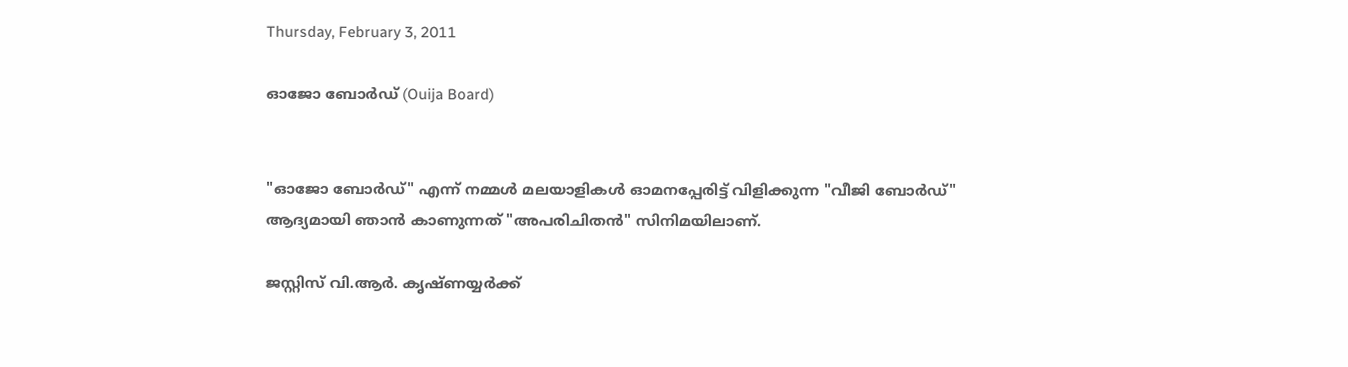Thursday, February 3, 2011

ഓജോ ബോര്‍ഡ്‌ (Ouija Board)


"ഓജോ ബോര്‍ഡ്‌" എന്ന് നമ്മള്‍ മലയാളികള്‍ ഓമനപ്പേരിട്ട് വിളിക്കുന്ന "വീജി ബോര്‍ഡ്" ആദ്യമായി ഞാന്‍ കാണുന്നത് "അപരിചിതന്‍" സിനിമയിലാണ്.

ജസ്റ്റിസ്‌ വി.ആര്‍. കൃഷ്ണയ്യര്‍ക്ക്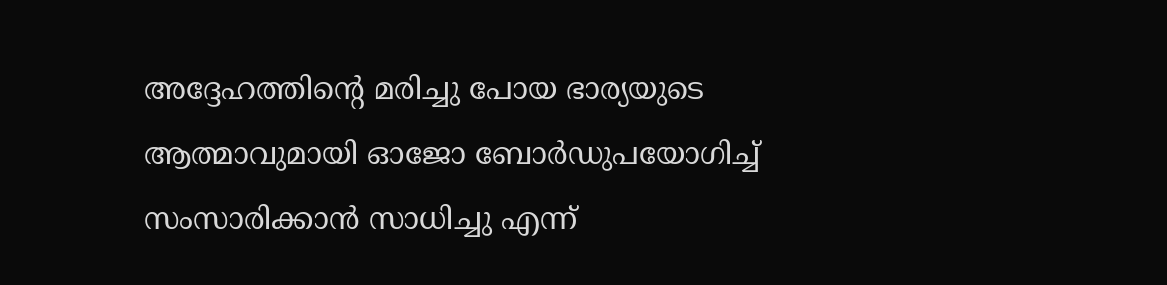അദ്ദേഹത്തിന്‍റെ മരിച്ചു പോയ ഭാര്യയുടെ ആത്മാവുമായി ഓജോ ബോര്‍ഡുപയോഗിച്ച് സംസാരിക്കാന്‍ സാധിച്ചു എന്ന്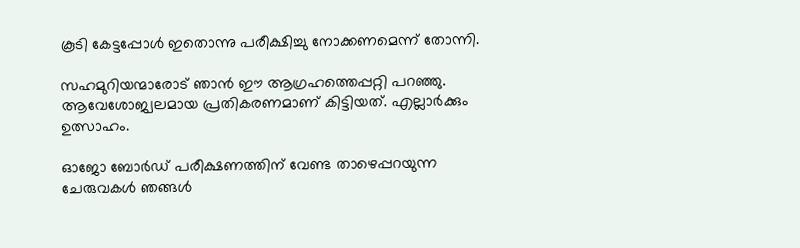കൂടി കേട്ടപ്പോള്‍ ഇതൊന്നു പരീക്ഷിച്ചു നോക്കണമെന്ന് തോന്നി.

സഹമുറിയന്മാരോട് ഞാന്‍ ഈ ആഗ്രഹത്തെപ്പറ്റി പറഞ്ഞു. ആവേശോജ്വലമായ പ്രതികരണമാണ് കിട്ടിയത്. എല്ലാര്‍ക്കും ഉത്സാഹം.

ഓജോ ബോര്‍ഡ്‌ പരീക്ഷണത്തിന് വേണ്ട താഴെപ്പറയുന്ന ചേരുവകള്‍ ഞങ്ങള്‍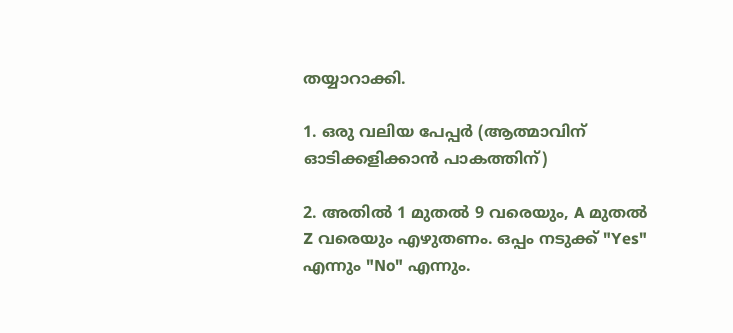തയ്യാറാക്കി.

1. ഒരു വലിയ പേപ്പര്‍ (ആത്മാവിന് ഓടിക്കളിക്കാന്‍ പാകത്തിന്)

2. അതില്‍ 1 മുതല്‍ 9 വരെയും, A മുതല്‍ Z വരെയും എഴുതണം. ഒപ്പം നടുക്ക് "Yes" എന്നും "No" എന്നും.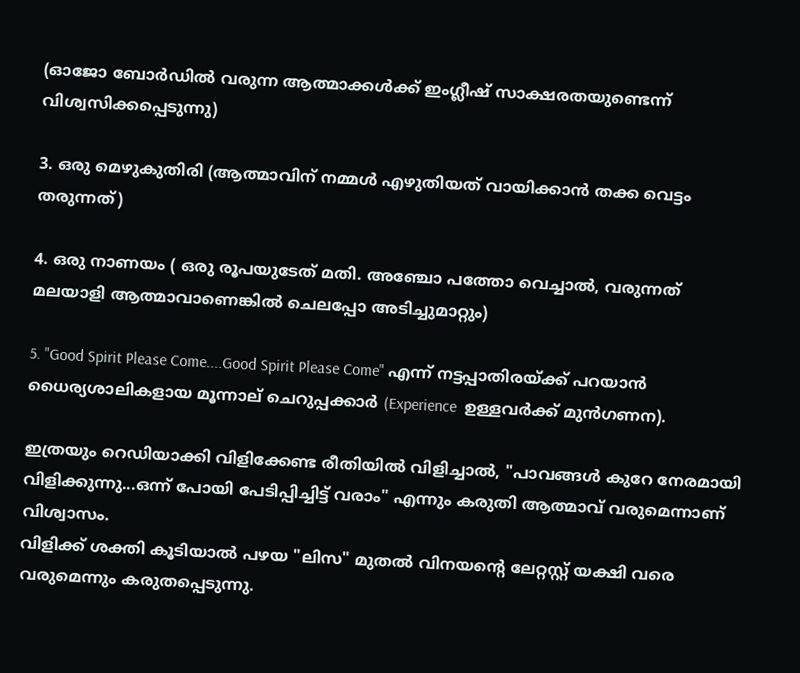(ഓജോ ബോര്‍ഡില്‍ വരുന്ന ആത്മാക്കള്‍ക്ക് ഇംഗ്ലീഷ് സാക്ഷരതയുണ്ടെന്ന്‌ വിശ്വസിക്കപ്പെടുന്നു)

3. ഒരു മെഴുകുതിരി (ആത്മാവിന് നമ്മള്‍ എഴുതിയത് വായിക്കാന്‍ തക്ക വെട്ടം തരുന്നത്)

4. ഒരു നാണയം ( ഒരു രൂപയുടേത് മതി. അഞ്ചോ പത്തോ വെച്ചാല്‍, വരുന്നത് മലയാളി ആത്മാവാണെങ്കില്‍ ചെലപ്പോ അടിച്ചുമാറ്റും)

5. "Good Spirit Please Come....Good Spirit Please Come" എന്ന് നട്ടപ്പാതിരയ്ക്ക് പറയാന്‍ ധൈര്യശാലികളായ മൂന്നാല് ചെറുപ്പക്കാര്‍ (Experience  ഉള്ളവര്‍ക്ക് മുന്‍ഗണന).

ഇത്രയും റെഡിയാക്കി വിളിക്കേണ്ട രീതിയില്‍ വിളിച്ചാല്‍, "പാവങ്ങള്‍ കുറേ നേരമായി വിളിക്കുന്നു...ഒന്ന് പോയി പേടിപ്പിച്ചിട്ട് വരാം" എന്നും കരുതി ആത്മാവ് വരുമെന്നാണ് വിശ്വാസം.
വിളിക്ക് ശക്തി കൂടിയാല്‍ പഴയ "ലിസ" മുതല്‍ വിനയന്‍റെ ലേറ്റസ്റ്റ് യക്ഷി വരെ വരുമെന്നും കരുതപ്പെടുന്നു.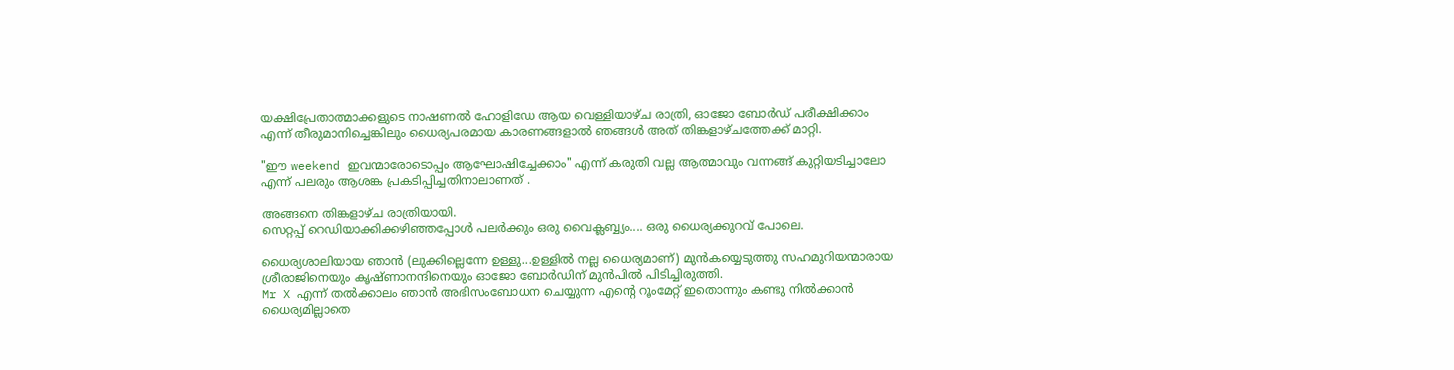യക്ഷിപ്രേതാത്മാക്കളുടെ നാഷണല്‍ ഹോളിഡേ ആയ വെള്ളിയാഴ്ച രാത്രി, ഓജോ ബോര്‍ഡ്‌ പരീക്ഷിക്കാം എന്ന് തീരുമാനിച്ചെങ്കിലും ധൈര്യപരമായ കാരണങ്ങളാല്‍ ഞങ്ങള്‍ അത് തിങ്കളാഴ്ചത്തേക്ക് മാറ്റി.

"ഈ weekend ഇവന്മാരോടൊപ്പം ആഘോഷിച്ചേക്കാം" എന്ന് കരുതി വല്ല ആത്മാവും വന്നങ്ങ് കുറ്റിയടിച്ചാലോ എന്ന് പലരും ആശങ്ക പ്രകടിപ്പിച്ചതിനാലാണത് .

അങ്ങനെ തിങ്കളാഴ്ച രാത്രിയായി.
സെറ്റപ്പ് റെഡിയാക്കിക്കഴിഞ്ഞപ്പോള്‍ പലര്‍ക്കും ഒരു വൈക്ലബ്ബ്യം.... ഒരു ധൈര്യക്കുറവ് പോലെ.

ധൈര്യശാലിയായ ഞാന്‍ (ലുക്കില്ലെന്നേ ഉള്ളു...ഉള്ളില്‍ നല്ല ധൈര്യമാണ്) മുന്‍കയ്യെടുത്തു സഹമുറിയന്മാരായ ശ്രീരാജിനെയും കൃഷ്ണാനന്ദിനെയും ഓജോ ബോര്‍ഡിന് മുന്‍പില്‍ പിടിച്ചിരുത്തി.
Mr X എന്ന് തല്‍ക്കാലം ഞാന്‍ അഭിസംബോധന ചെയ്യുന്ന എന്‍റെ റൂംമേറ്റ്‌ ഇതൊന്നും കണ്ടു നില്‍ക്കാന്‍ ധൈര്യമില്ലാതെ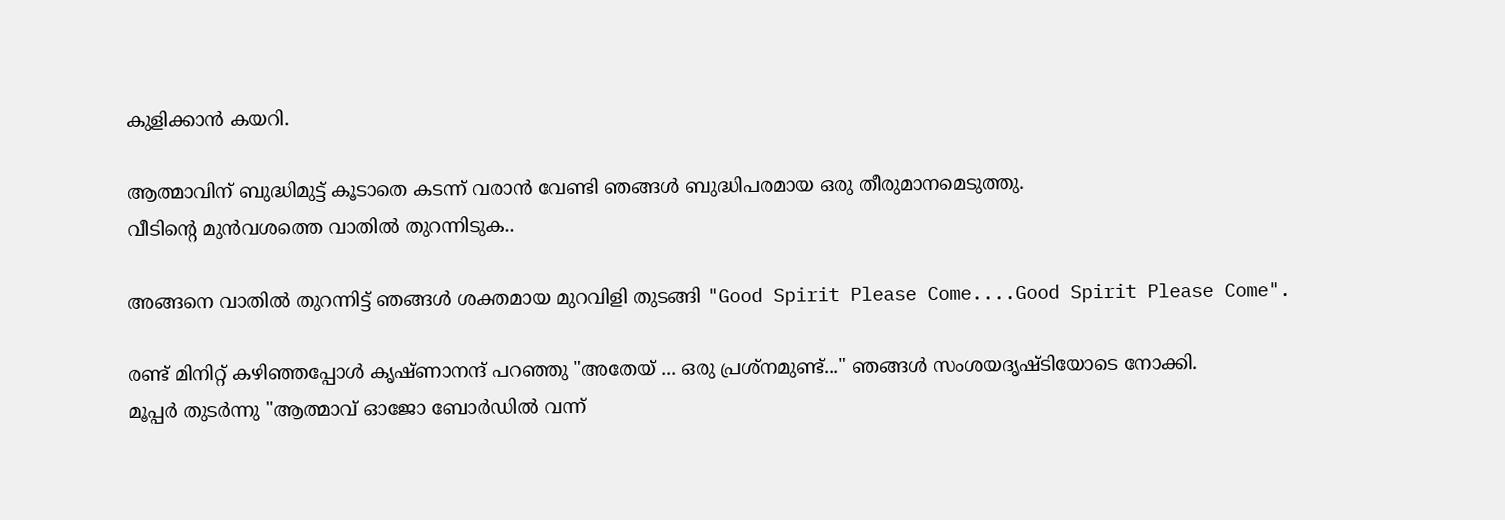കുളിക്കാന്‍ കയറി.

ആത്മാവിന് ബുദ്ധിമുട്ട് കൂടാതെ കടന്ന് വരാന്‍ വേണ്ടി ഞങ്ങള്‍ ബുദ്ധിപരമായ ഒരു തീരുമാനമെടുത്തു.
വീടിന്‍റെ മുന്‍വശത്തെ വാതില്‍ തുറന്നിടുക..

അങ്ങനെ വാതില്‍ തുറന്നിട്ട്‌ ഞങ്ങള്‍ ശക്തമായ മുറവിളി തുടങ്ങി "Good Spirit Please Come....Good Spirit Please Come".

രണ്ട് മിനിറ്റ് കഴിഞ്ഞപ്പോള്‍ കൃഷ്ണാനന്ദ്‌ പറഞ്ഞു "അതേയ് ... ഒരു പ്രശ്നമുണ്ട്..." ഞങ്ങള്‍ സംശയദൃഷ്ടിയോടെ നോക്കി.
മൂപ്പര്‍ തുടര്‍ന്നു "ആത്മാവ് ഓജോ ബോര്‍ഡില്‍ വന്ന്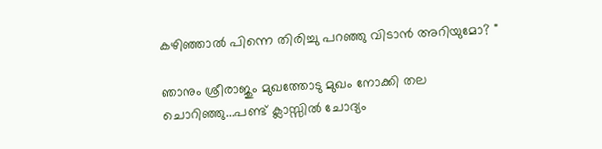കഴിഞ്ഞാല്‍ പിന്നെ തിരിച്ചു പറഞ്ഞു വിടാന്‍ അറിയുമോ? "

ഞാനും ശ്രീരാജും മുഖത്തോടു മുഖം നോക്കി തല ചൊറിഞ്ഞു...പണ്ട് ക്ലാസ്സില്‍ ചോദ്യം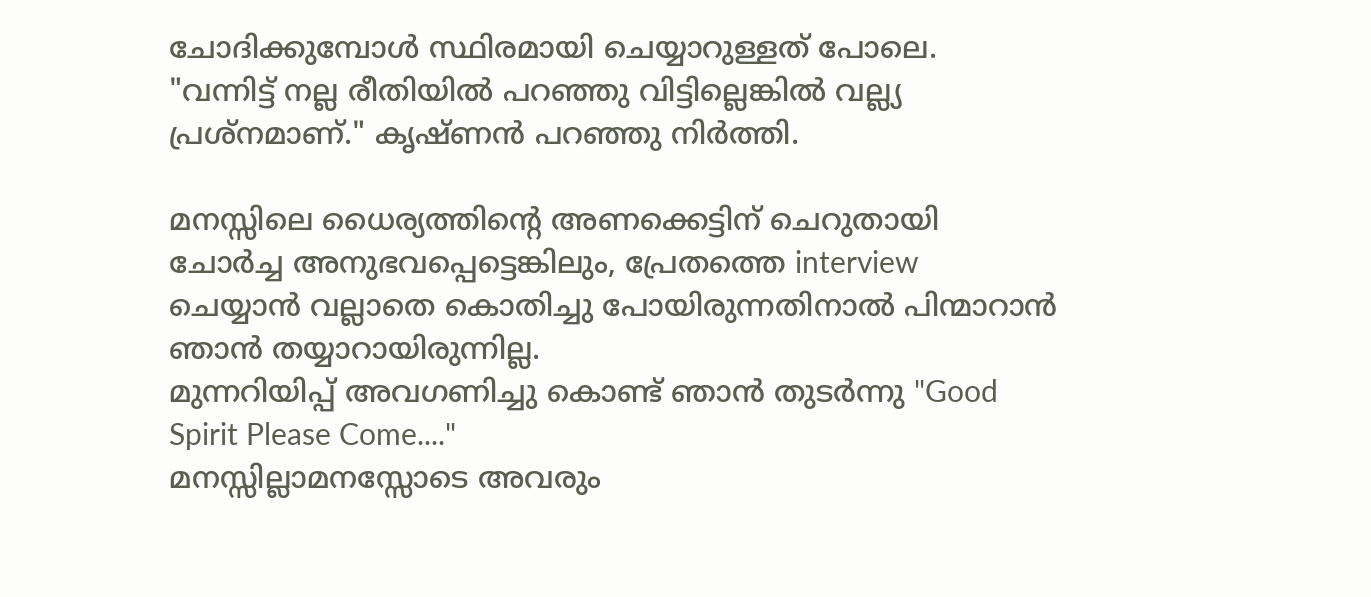ചോദിക്കുമ്പോള്‍ സ്ഥിരമായി ചെയ്യാറുള്ളത്‌ പോലെ.
"വന്നിട്ട് നല്ല രീതിയില്‍ പറഞ്ഞു വിട്ടില്ലെങ്കില്‍ വല്ല്യ പ്രശ്നമാണ്." കൃഷ്ണന്‍ പറഞ്ഞു നിര്‍ത്തി.

മനസ്സിലെ ധൈര്യത്തിന്‍റെ അണക്കെട്ടിന് ചെറുതായി ചോര്‍ച്ച അനുഭവപ്പെട്ടെങ്കിലും, പ്രേതത്തെ interview ചെയ്യാന്‍ വല്ലാതെ കൊതിച്ചു പോയിരുന്നതിനാല്‍ പിന്മാറാന്‍ ഞാന്‍ തയ്യാറായിരുന്നില്ല.
മുന്നറിയിപ്പ് അവഗണിച്ചു കൊണ്ട്‌ ഞാന്‍ തുടര്‍ന്നു "Good Spirit Please Come...."
മനസ്സില്ലാമനസ്സോടെ അവരും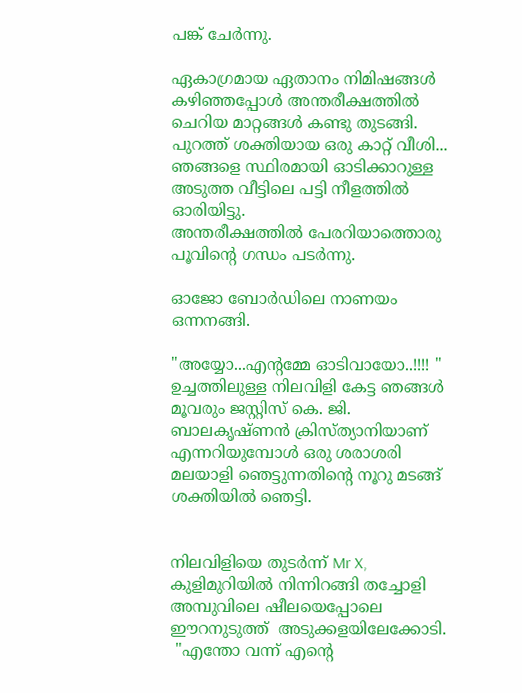പങ്ക് ചേര്‍ന്നു.

ഏകാഗ്രമായ ഏതാനം നിമിഷങ്ങള്‍ കഴിഞ്ഞപ്പോള്‍ അന്തരീക്ഷത്തില്‍ ചെറിയ മാറ്റങ്ങള്‍ കണ്ടു തുടങ്ങി.
പുറത്ത് ശക്തിയായ ഒരു കാറ്റ് വീശി...
ഞങ്ങളെ സ്ഥിരമായി ഓടിക്കാറുള്ള അടുത്ത വീട്ടിലെ പട്ടി നീളത്തില്‍ ഓരിയിട്ടു.
അന്തരീക്ഷത്തില്‍ പേരറിയാത്തൊരു പൂവിന്‍റെ ഗന്ധം പടര്‍ന്നു.

ഓജോ ബോര്‍ഡിലെ നാണയം ഒന്നനങ്ങി.

"അയ്യോ...എന്റമ്മേ ഓടിവായോ..!!!! "
ഉച്ചത്തിലുള്ള നിലവിളി കേട്ട ഞങ്ങള്‍ മൂവരും ജസ്റ്റിസ്‌ കെ. ജി. ബാലകൃഷ്ണന്‍ ക്രിസ്ത്യാനിയാണ് എന്നറിയുമ്പോള്‍ ഒരു ശരാശരി മലയാളി ഞെട്ടുന്നതിന്‍റെ നൂറു മടങ്ങ്‌ ശക്തിയില്‍ ഞെട്ടി.


നിലവിളിയെ തുടര്‍ന്ന് Mr X, കുളിമുറിയില്‍ നിന്നിറങ്ങി തച്ചോളി അമ്പുവിലെ ഷീലയെപ്പോലെ  ഈറനുടുത്ത്  അടുക്കളയിലേക്കോടി.
 "എന്തോ വന്ന് എന്‍റെ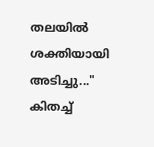തലയില്‍ ശക്തിയായി അടിച്ചു..." കിതച്ച്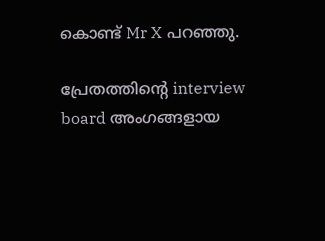കൊണ്ട്‌ Mr X പറഞ്ഞു.

പ്രേതത്തിന്‍റെ interview board അംഗങ്ങളായ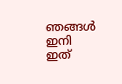ഞങ്ങള്‍ ഇനി ഇത്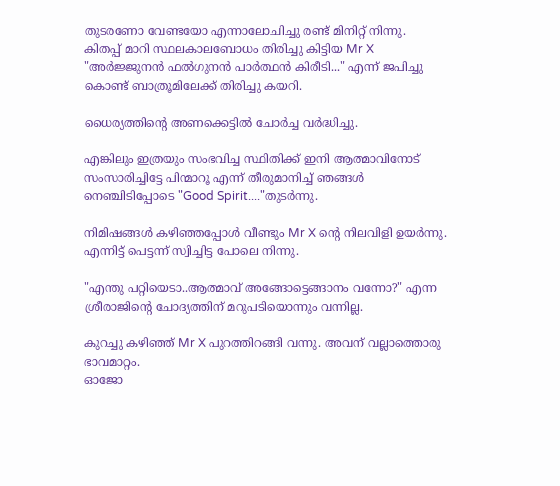തുടരണോ വേണ്ടയോ എന്നാലോചിച്ചു രണ്ട് മിനിറ്റ് നിന്നു.
കിതപ്പ് മാറി സ്ഥലകാലബോധം തിരിച്ചു കിട്ടിയ Mr X  "അര്‍ജ്ജുനന്‍ ഫല്‍ഗുനന്‍ പാര്‍ത്ഥന്‍ കിരീടി..." എന്ന് ജപിച്ചു കൊണ്ട്‌ ബാത്രൂമിലേക്ക് തിരിച്ചു കയറി.

ധൈര്യത്തിന്‍റെ അണക്കെട്ടില്‍ ചോര്‍ച്ച വര്‍ദ്ധിച്ചു.

എങ്കിലും ഇത്രയും സംഭവിച്ച സ്ഥിതിക്ക് ഇനി ആത്മാവിനോട് സംസാരിച്ചിട്ടേ പിന്മാറൂ എന്ന് തീരുമാനിച്ച് ഞങ്ങള്‍ നെഞ്ചിടിപ്പോടെ "Good Spirit...."തുടര്‍ന്നു.

നിമിഷങ്ങള്‍ കഴിഞ്ഞപ്പോള്‍ വീണ്ടും Mr X ന്‍റെ നിലവിളി ഉയര്‍ന്നു.
എന്നിട്ട് പെട്ടന്ന് സ്വിച്ചിട്ട പോലെ നിന്നു.

"എന്തു പറ്റിയെടാ..ആത്മാവ് അങ്ങോട്ടെങ്ങാനം വന്നോ?" എന്ന ശ്രീരാജിന്‍റെ ചോദ്യത്തിന് മറുപടിയൊന്നും വന്നില്ല.

കുറച്ചു കഴിഞ്ഞ് Mr X പുറത്തിറങ്ങി വന്നു. അവന് വല്ലാത്തൊരു ഭാവമാറ്റം.
ഓജോ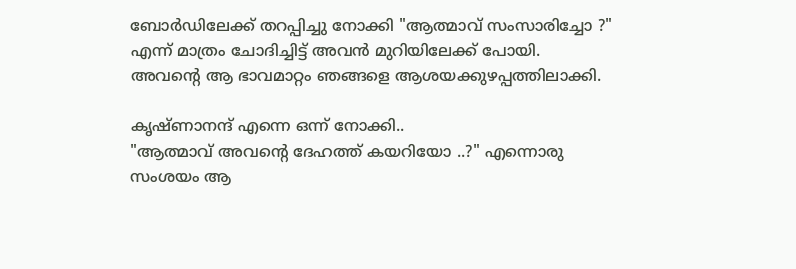ബോര്‍ഡിലേക്ക് തറപ്പിച്ചു നോക്കി "ആത്മാവ് സംസാരിച്ചോ ?" എന്ന് മാത്രം ചോദിച്ചിട്ട് അവന്‍ മുറിയിലേക്ക് പോയി.
അവന്‍റെ ആ ഭാവമാറ്റം ഞങ്ങളെ ആശയക്കുഴപ്പത്തിലാക്കി.

കൃഷ്ണാനന്ദ് എന്നെ ഒന്ന് നോക്കി..
"ആത്മാവ് അവന്‍റെ ദേഹത്ത് കയറിയോ ..?" എന്നൊരു സംശയം ആ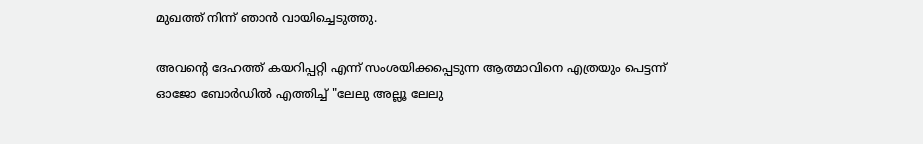മുഖത്ത് നിന്ന് ഞാന്‍ വായിച്ചെടുത്തു.

അവന്‍റെ ദേഹത്ത് കയറിപ്പറ്റി എന്ന് സംശയിക്കപ്പെടുന്ന ആത്മാവിനെ എത്രയും പെട്ടന്ന് ഓജോ ബോര്‍ഡില്‍ എത്തിച്ച് "ലേലു അല്ലൂ ലേലു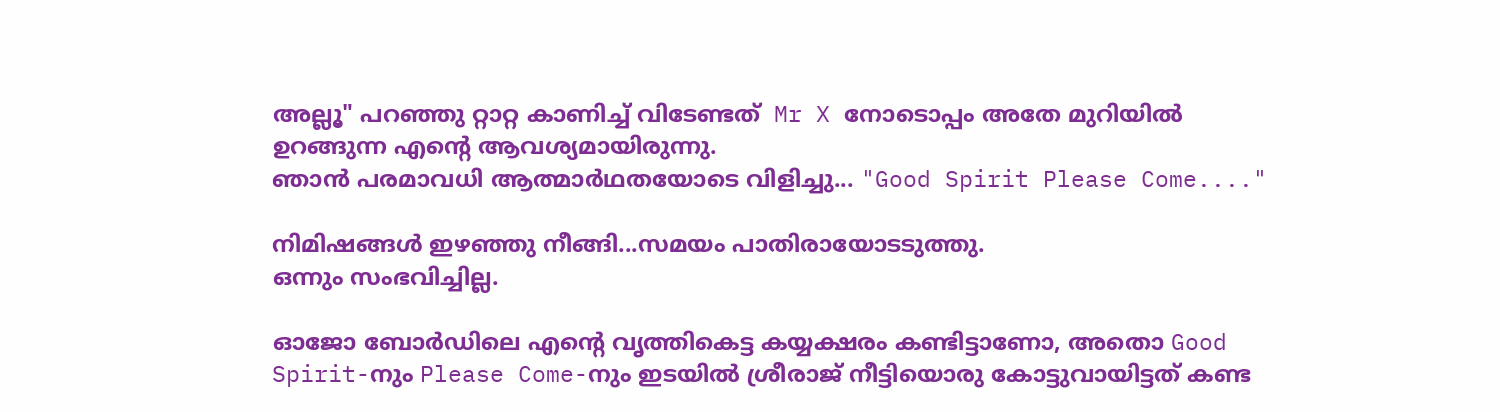അല്ലൂ" പറഞ്ഞു റ്റാറ്റ കാണിച്ച് വിടേണ്ടത്  Mr X നോടൊപ്പം അതേ മുറിയില്‍ ഉറങ്ങുന്ന എന്‍റെ ആവശ്യമായിരുന്നു.
ഞാന്‍ പരമാവധി ആത്മാര്‍ഥതയോടെ വിളിച്ചു... "Good Spirit Please Come...."

നിമിഷങ്ങള്‍ ഇഴഞ്ഞു നീങ്ങി...സമയം പാതിരായോടടുത്തു.
ഒന്നും സംഭവിച്ചില്ല.

ഓജോ ബോര്‍ഡിലെ എന്‍റെ വൃത്തികെട്ട കയ്യക്ഷരം കണ്ടിട്ടാണോ, അതൊ Good Spirit-നും Please Come-നും ഇടയില്‍ ശ്രീരാജ് നീട്ടിയൊരു കോട്ടുവായിട്ടത് കണ്ട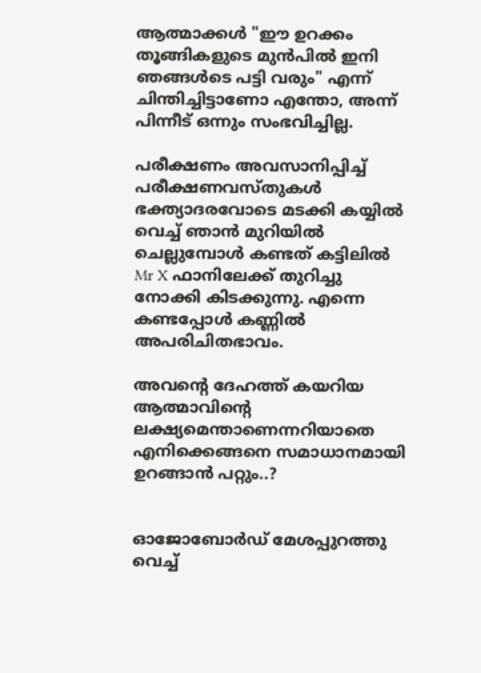ആത്മാക്കള്‍ "ഈ ഉറക്കം തൂങ്ങികളുടെ മുന്‍പില്‍ ഇനി ഞങ്ങള്‍ടെ പട്ടി വരും" എന്ന് ചിന്തിച്ചിട്ടാണോ എന്തോ, അന്ന് പിന്നീട് ഒന്നും സംഭവിച്ചില്ല.

പരീക്ഷണം അവസാനിപ്പിച്ച് പരീക്ഷണവസ്തുകള്‍ ഭക്ത്യാദരവോടെ മടക്കി കയ്യില്‍ വെച്ച് ഞാന്‍ മുറിയില്‍ ചെല്ലുമ്പോള്‍ കണ്ടത് കട്ടിലില്‍ Mr X ഫാനിലേക്ക് തുറിച്ചു നോക്കി കിടക്കുന്നു. എന്നെ കണ്ടപ്പോള്‍ കണ്ണില്‍ അപരിചിതഭാവം.

അവന്‍റെ ദേഹത്ത് കയറിയ ആത്മാവിന്‍റെ ലക്ഷ്യമെന്താണെന്നറിയാതെ എനിക്കെങ്ങനെ സമാധാനമായി ഉറങ്ങാന്‍ പറ്റും..?


ഓജോബോര്‍ഡ്‌ മേശപ്പുറത്തു വെച്ച്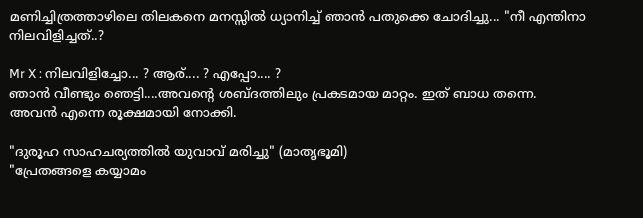മണിച്ചിത്രത്താഴിലെ തിലകനെ മനസ്സില്‍ ധ്യാനിച്ച്‌ ഞാന്‍ പതുക്കെ ചോദിച്ചു... "നീ എന്തിനാ നിലവിളിച്ചത്..?

Mr X : നിലവിളിച്ചോ... ? ആര്.... ? എപ്പോ.... ?
ഞാന്‍ വീണ്ടും ഞെട്ടി....അവന്‍റെ ശബ്ദത്തിലും പ്രകടമായ മാറ്റം. ഇത് ബാധ തന്നെ.
അവന്‍ എന്നെ രൂക്ഷമായി നോക്കി.

"ദുരൂഹ സാഹചര്യത്തില്‍ യുവാവ് മരിച്ചു" (മാതൃഭൂമി)
"പ്രേതങ്ങളെ കയ്യാമം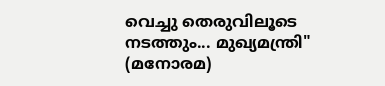വെച്ചു തെരുവിലൂടെ നടത്തും... മുഖ്യമന്ത്രി"
(മനോരമ)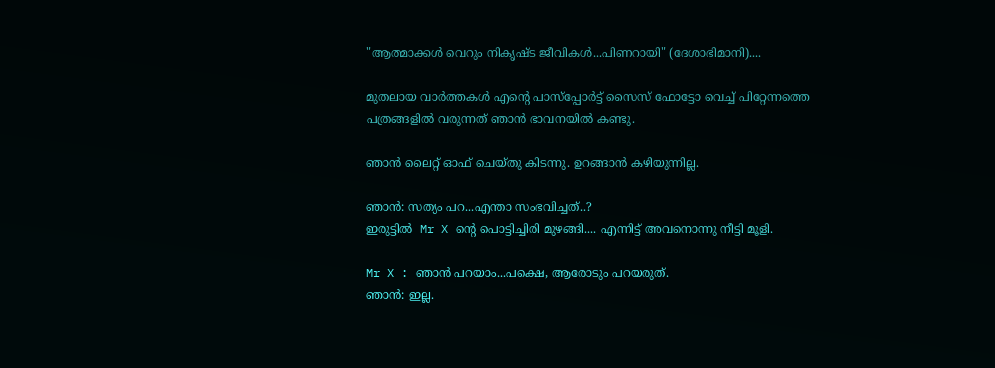"ആത്മാക്കള്‍ വെറും നികൃഷ്ട ജീവികള്‍...പിണറായി" (ദേശാഭിമാനി)....

മുതലായ വാര്‍ത്തകള്‍ എന്‍റെ പാസ്പ്പോര്‍ട്ട് സൈസ് ഫോട്ടോ വെച്ച് പിറ്റേന്നത്തെ പത്രങ്ങളില്‍ വരുന്നത് ഞാന്‍ ഭാവനയില്‍ കണ്ടു.

ഞാന്‍ ലൈറ്റ് ഓഫ്‌ ചെയ്തു കിടന്നു. ഉറങ്ങാന്‍ കഴിയുന്നില്ല.

ഞാന്‍: സത്യം പറ...എന്താ സംഭവിച്ചത്..?
ഇരുട്ടില്‍  Mr X ന്‍റെ പൊട്ടിച്ചിരി മുഴങ്ങി.... എന്നിട്ട് അവനൊന്നു നീട്ടി മൂളി.

Mr X : ഞാന്‍ പറയാം...പക്ഷെ, ആരോടും പറയരുത്.
ഞാന്‍: ഇല്ല.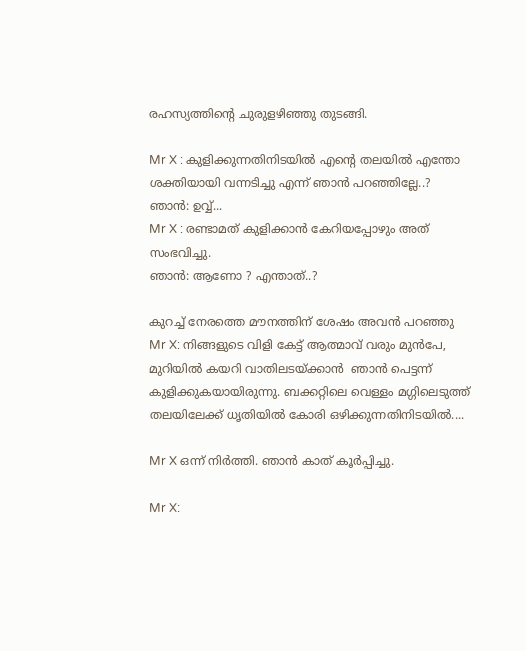രഹസ്യത്തിന്‍റെ ചുരുളഴിഞ്ഞു തുടങ്ങി.

Mr X : കുളിക്കുന്നതിനിടയില്‍ എന്‍റെ തലയില്‍ എന്തോ ശക്തിയായി വന്നടിച്ചു എന്ന് ഞാന്‍ പറഞ്ഞില്ലേ..?
ഞാന്‍: ഉവ്വ്...
Mr X : രണ്ടാമത് കുളിക്കാന്‍ കേറിയപ്പോഴും അത് സംഭവിച്ചു.
ഞാന്‍: ആണോ ? എന്താത്..?

കുറച്ച് നേരത്തെ മൗനത്തിന് ശേഷം അവന്‍ പറഞ്ഞു
Mr X: നിങ്ങളുടെ വിളി കേട്ട് ആത്മാവ് വരും മുന്‍പേ, മുറിയില്‍ കയറി വാതിലടയ്ക്കാന്‍  ഞാന്‍ പെട്ടന്ന് കുളിക്കുകയായിരുന്നു. ബക്കറ്റിലെ വെള്ളം മഗ്ഗിലെടുത്ത് തലയിലേക്ക് ധൃതിയില്‍ കോരി ഒഴിക്കുന്നതിനിടയില്‍....

Mr X ഒന്ന് നിര്‍ത്തി. ഞാന്‍ കാത് കൂര്‍പ്പിച്ചു.

Mr X: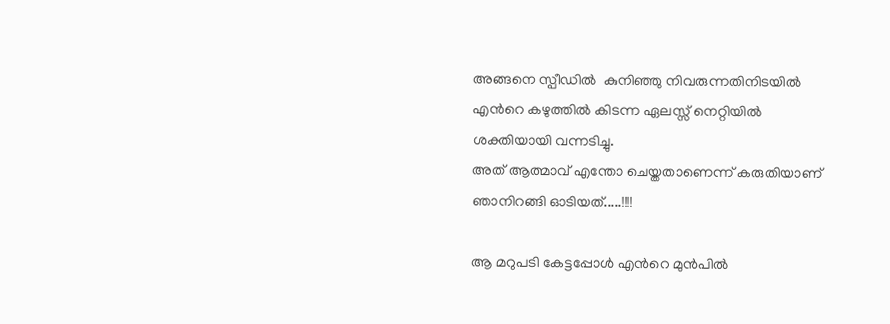അങ്ങനെ സ്പീഡില്‍  കുനിഞ്ഞു നിവരുന്നതിനിടയില്‍ എന്‍റെ കഴുത്തില്‍ കിടന്ന ഏലസ്സ് നെറ്റിയില്‍ ശക്തിയായി വന്നടിച്ചു.
അത് ആത്മാവ് എന്തോ ചെയ്തതാണെന്ന് കരുതിയാണ് ഞാനിറങ്ങി ഓടിയത്.....!!!!

ആ മറുപടി കേട്ടപ്പോള്‍ എന്‍റെ മുന്‍പില്‍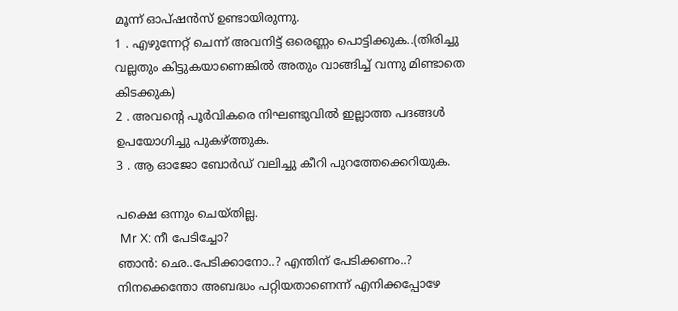മൂന്ന് ഓപ്ഷന്‍സ് ഉണ്ടായിരുന്നു.
1 . എഴുന്നേറ്റ് ചെന്ന് അവനിട്ട് ഒരെണ്ണം പൊട്ടിക്കുക..(തിരിച്ചു വല്ലതും കിട്ടുകയാണെങ്കില്‍ അതും വാങ്ങിച്ച് വന്നു മിണ്ടാതെ കിടക്കുക)
2 . അവന്‍റെ പൂര്‍വികരെ നിഘണ്ടുവില്‍ ഇല്ലാത്ത പദങ്ങള്‍ ഉപയോഗിച്ചു പുകഴ്ത്തുക.
3 . ആ ഓജോ ബോര്‍ഡ്‌ വലിച്ചു കീറി പുറത്തേക്കെറിയുക.

പക്ഷെ ഒന്നും ചെയ്തില്ല.
 Mr X: നീ പേടിച്ചോ?
ഞാന്‍: ഛെ..പേടിക്കാനോ..? എന്തിന് പേടിക്കണം..? നിനക്കെന്തോ അബദ്ധം പറ്റിയതാണെന്ന് എനിക്കപ്പോഴേ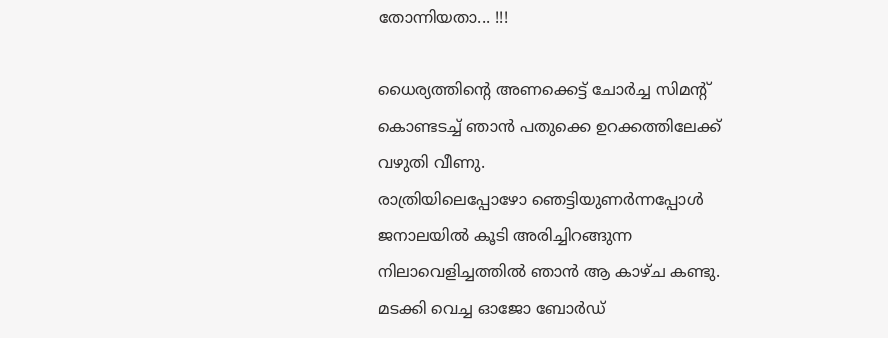തോന്നിയതാ... !!!

ധൈര്യത്തിന്‍റെ അണക്കെട്ട് ചോര്‍ച്ച സിമന്റ്‌ കൊണ്ടടച്ച് ഞാന്‍ പതുക്കെ ഉറക്കത്തിലേക്ക് വഴുതി വീണു.
രാത്രിയിലെപ്പോഴോ ഞെട്ടിയുണര്‍ന്നപ്പോള്‍ ജനാലയില്‍ കൂടി അരിച്ചിറങ്ങുന്ന നിലാവെളിച്ചത്തില്‍ ഞാന്‍ ആ കാഴ്ച കണ്ടു.
മടക്കി വെച്ച ഓജോ ബോര്‍ഡ്‌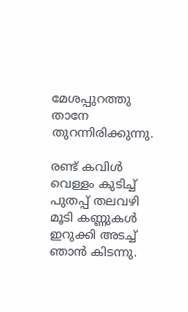മേശപ്പുറത്തു താനേ തുറന്നിരിക്കുന്നു‌.

രണ്ട് കവിള്‍ വെള്ളം കുടിച്ച് പുതപ്പ് തലവഴി മൂടി കണ്ണുകള്‍ ഇറുക്കി അടച്ച് ഞാന്‍ കിടന്നു.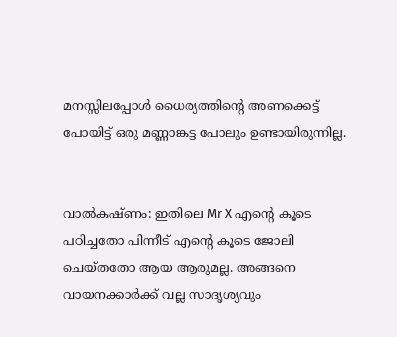മനസ്സിലപ്പോള്‍ ധൈര്യത്തിന്‍റെ അണക്കെട്ട് പോയിട്ട് ഒരു മണ്ണാങ്കട്ട പോലും ഉണ്ടായിരുന്നില്ല.


വാല്‍കഷ്ണം: ഇതിലെ Mr X എന്‍റെ കൂടെ പഠിച്ചതോ പിന്നീട് എന്‍റെ കൂടെ ജോലി ചെയ്തതോ ആയ ആരുമല്ല. അങ്ങനെ വായനക്കാര്‍ക്ക് വല്ല സാദൃശ്യവും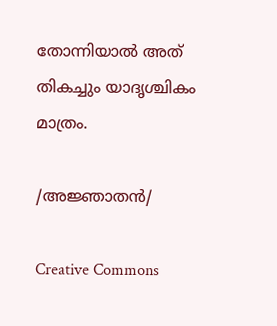തോന്നിയാല്‍ അത് തികച്ചും യാദൃശ്ചികം മാത്രം.

/അജ്ഞാതന്‍/

Creative Commons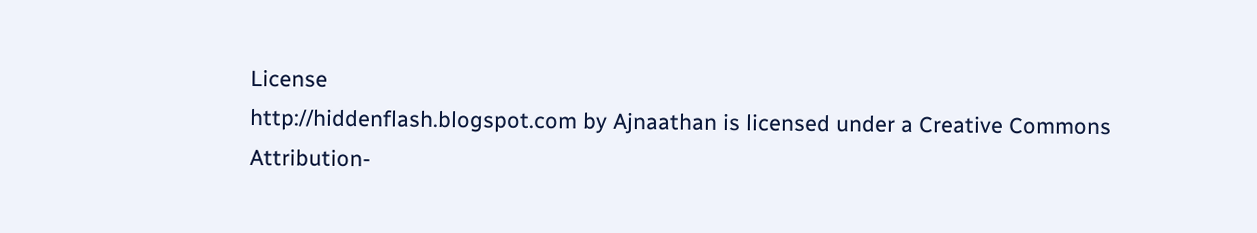License
http://hiddenflash.blogspot.com by Ajnaathan is licensed under a Creative Commons Attribution-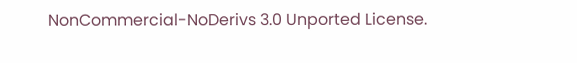NonCommercial-NoDerivs 3.0 Unported License.